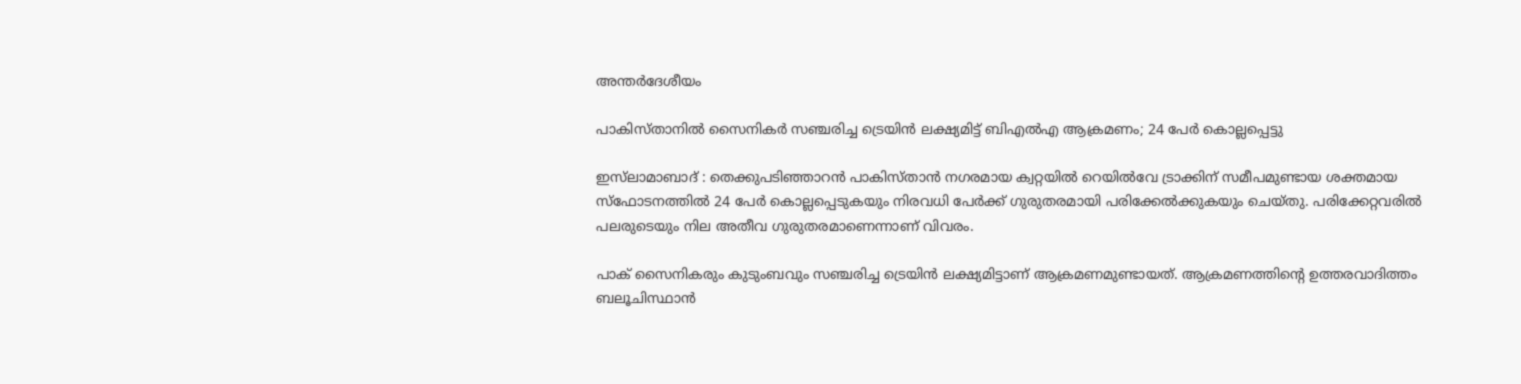അന്തർദേശീയം

പാകിസ്താനിൽ സൈനികർ സഞ്ചരിച്ച ട്രെയിൻ ലക്ഷ്യമിട്ട് ബിഎൽഎ ആക്രമണം; 24 പേർ കൊല്ലപ്പെട്ടു

ഇസ്‌ലാമാബാദ് : തെക്കുപടിഞ്ഞാറൻ പാകിസ്താൻ നഗരമായ ക്വറ്റയിൽ റെയിൽവേ ട്രാക്കിന് സമീപമുണ്ടായ ശക്തമായ സ്‌ഫോടനത്തിൽ 24 പേർ കൊല്ലപ്പെടുകയും നിരവധി പേർക്ക് ഗുരുതരമായി പരിക്കേൽക്കുകയും ചെയ്തു. പരിക്കേറ്റവരിൽ പലരുടെയും നില അതീവ ഗുരുതരമാണെന്നാണ് വിവരം.

പാക് സൈനികരും കുടുംബവും സഞ്ചരിച്ച ട്രെയിൻ ലക്ഷ്യമിട്ടാണ് ആക്രമണമുണ്ടായത്. ആക്രമണത്തിന്റെ ഉത്തരവാദിത്തം ബലൂചിസ്ഥാൻ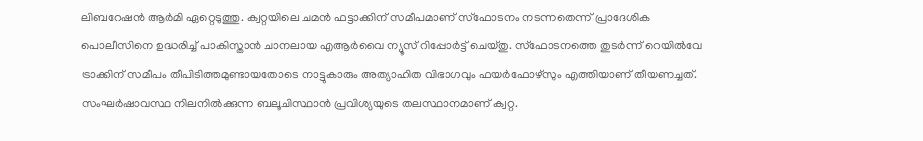ലിബറേഷൻ ആർമി ഏറ്റെടുത്തു. ക്വറ്റയിലെ ചമൻ ഫട്ടാക്കിന് സമീപമാണ് സ്‌ഫോടനം നടന്നതെന്ന് പ്രാദേശിക പൊലീസിനെ ഉദ്ധരിച്ച് പാകിസ്താൻ ചാനലായ എആർവൈ ന്യൂസ് റിപ്പോർട്ട് ചെയ്തു. സ്‌ഫോടനത്തെ തുടർന്ന് റെയിൽവേ ട്രാക്കിന് സമീപം തീപിടിത്തമുണ്ടായതോടെ നാട്ടുകാരും അത്യാഹിത വിഭാഗവും ഫയർഫോഴ്‌സും എത്തിയാണ് തീയണച്ചത്. സംഘർഷാവസ്ഥ നിലനിൽക്കുന്ന ബലൂചിസ്ഥാൻ പ്രവിശ്യയുടെ തലസ്ഥാനമാണ് ക്വറ്റ.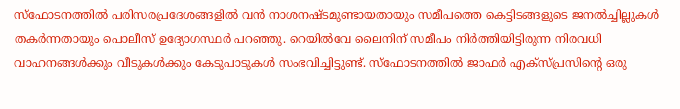സ്‌ഫോടനത്തിൽ പരിസരപ്രദേശങ്ങളിൽ വൻ നാശനഷ്ടമുണ്ടായതായും സമീപത്തെ കെട്ടിടങ്ങളുടെ ജനൽച്ചില്ലുകൾ തകർന്നതായും പൊലീസ് ഉദ്യോഗസ്ഥർ പറഞ്ഞു. റെയിൽവേ ലൈനിന് സമീപം നിർത്തിയിട്ടിരുന്ന നിരവധി  വാഹനങ്ങൾക്കും വീടുകൾക്കും കേടുപാടുകൾ സംഭവിച്ചിട്ടുണ്ട്. സ്‌ഫോടനത്തിൽ ജാഫർ എക്‌സ്പ്രസിന്റെ ഒരു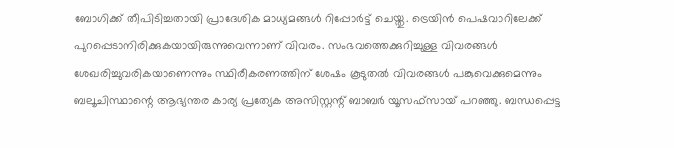ബോഗിക്ക് തീപിടിച്ചതായി പ്രാദേശിക മാധ്യമങ്ങൾ റിപ്പോർട്ട് ചെയ്തു. ട്രെയിൻ പെഷവാറിലേക്ക് പുറപ്പെടാനിരിക്കുകയായിരുന്നുവെന്നാണ് വിവരം. സംഭവത്തെക്കുറിച്ചുള്ള വിവരങ്ങൾ ശേഖരിച്ചുവരികയാണെന്നും സ്ഥിരീകരണത്തിന് ശേഷം കൂടുതൽ വിവരങ്ങൾ പങ്കുവെക്കുമെന്നും ബലൂചിസ്ഥാന്റെ ആഭ്യന്തര കാര്യ പ്രത്യേക അസിസ്റ്റന്റ് ബാബർ യൂസഫ്സായ് പറഞ്ഞു. ബന്ധപ്പെട്ട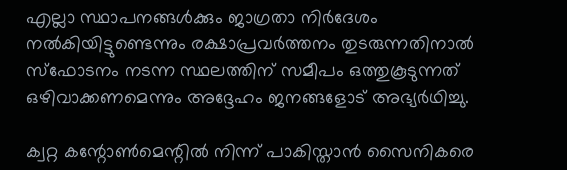എല്ലാ സ്ഥാപനങ്ങൾക്കും ജാഗ്രതാ നിർദേശം നൽകിയിട്ടുണ്ടെന്നും രക്ഷാപ്രവർത്തനം തുടരുന്നതിനാൽ സ്‌ഫോടനം നടന്ന സ്ഥലത്തിന് സമീപം ഒത്തുകൂടുന്നത് ഒഴിവാക്കണമെന്നും അദ്ദേഹം ജനങ്ങളോട് അഭ്യർഥിച്ചു.

ക്വറ്റ കന്റോൺമെന്റിൽ നിന്ന് പാകിസ്താൻ സൈനികരെ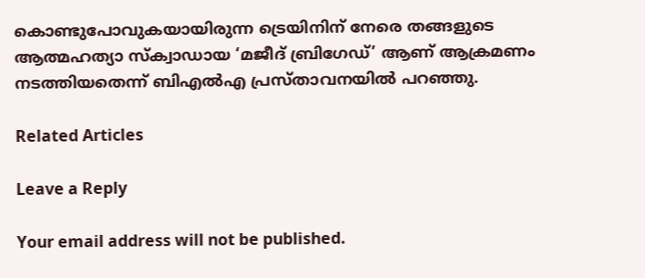കൊണ്ടുപോവുകയായിരുന്ന ട്രെയിനിന് നേരെ തങ്ങളുടെ ആത്മഹത്യാ സ്‌ക്വാഡായ ‘മജീദ് ബ്രിഗേഡ്’ ആണ് ആക്രമണം നടത്തിയതെന്ന് ബിഎൽഎ പ്രസ്താവനയിൽ പറഞ്ഞു.

Related Articles

Leave a Reply

Your email address will not be published.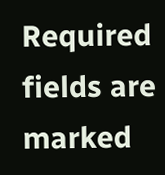Required fields are marked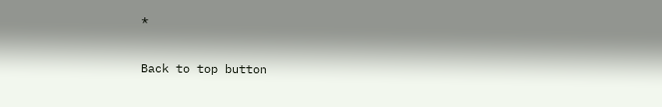*

Back to top button